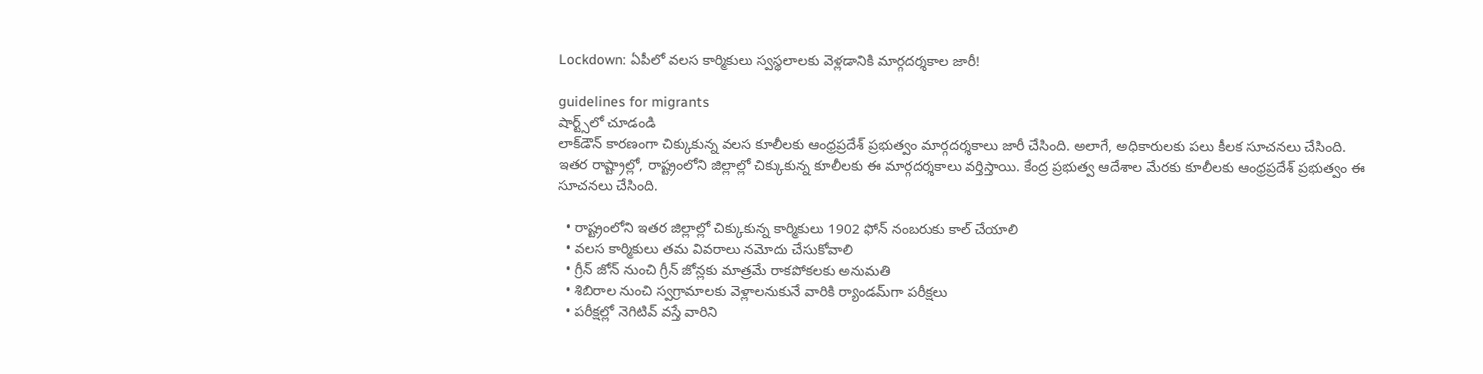Lockdown: ఏపీలో వలస కార్మికులు స్వస్థలాలకు వెళ్లడానికి మార్గదర్శకాల జారీ!

guidelines for migrants
షార్ట్స్‌లో చూడండి
లాక్‌డౌన్‌ కారణంగా చిక్కుకున్న వలస కూలీలకు ఆంధ్రప్రదేశ్‌ ప్రభుత్వం మార్గదర్శకాలు జారీ చేసింది. అలాగే, అధికారులకు పలు కీలక సూచనలు చేసింది. ఇతర రాష్ట్రాల్లో, రాష్ట్రంలోని జిల్లాల్లో చిక్కుకున్న కూలీలకు ఈ మార్గదర్శకాలు వర్తిస్తాయి. కేంద్ర ప్రభుత్వ ఆదేశాల మేరకు కూలీలకు ఆంధ్రప్రదేశ్ ప్రభుత్వం ఈ సూచనలు చేసింది.

  • రాష్ట్రంలోని ఇతర జిల్లాల్లో చిక్కుకున్న కార్మికులు 1902 ఫోన్ నంబరుకు కాల్ చేయాలి
  • వలస కార్మికులు తమ వివరాలు నమోదు చేసుకోవాలి
  • గ్రీన్‌ జోన్‌ నుంచి గ్రీన్‌ జోన్లకు మాత్రమే రాకపోకలకు అనుమతి
  • శిబిరాల నుంచి స్వగ్రామాలకు వెళ్లాలనుకునే వారికి ర్యాండమ్‌గా పరీక్షలు
  • పరీక్షల్లో నెగిటివ్ వస్తే వారిని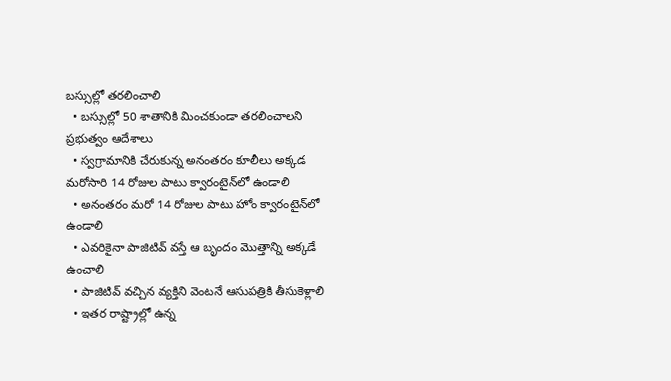బస్సుల్లో తరలించాలి
  • బస్సుల్లో 50 శాతానికి మించకుండా తరలించాలని ప్రభుత్వం ఆదేశాలు
  • స్వగ్రామానికి చేరుకున్న అనంతరం కూలీలు అక్కడ మరోసారి 14 రోజుల పాటు క్వారంటైన్‌లో ఉండాలి
  • అనంతరం మరో 14 రోజుల పాటు హోం క్వారంటైన్‌లో ఉండాలి
  • ఎవరికైనా పాజిటివ్ వస్తే ఆ బృందం మొత్తాన్ని అక్కడే ఉంచాలి
  • పాజిటివ్‌ వచ్చిన వ్యక్తిని వెంటనే ఆసుపత్రికి తీసుకెళ్లాలి
  • ఇతర రాష్ట్రాల్లో ఉన్న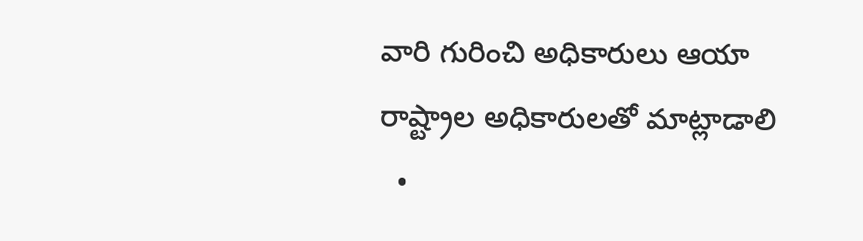వారి గురించి అధికారులు ఆయా రాష్ట్రాల అధికారులతో మాట్లాడాలి
  •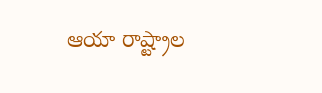ఆయా రాష్ట్రాల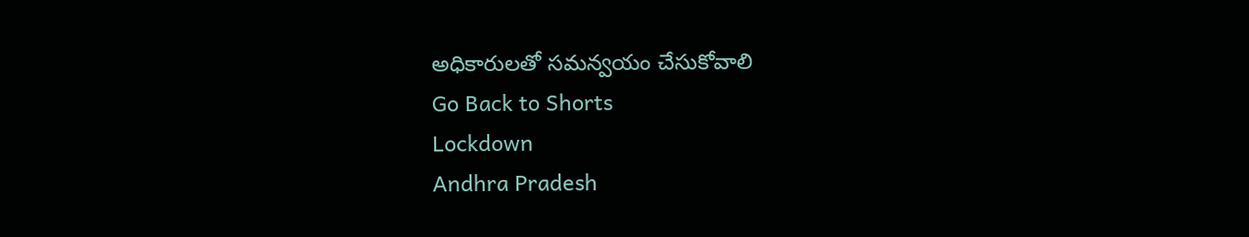అధికారులతో సమన్వయం చేసుకోవాలి
Go Back to Shorts
Lockdown
Andhra Pradesh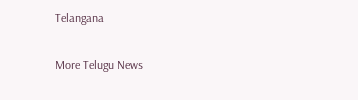Telangana

More Telugu News